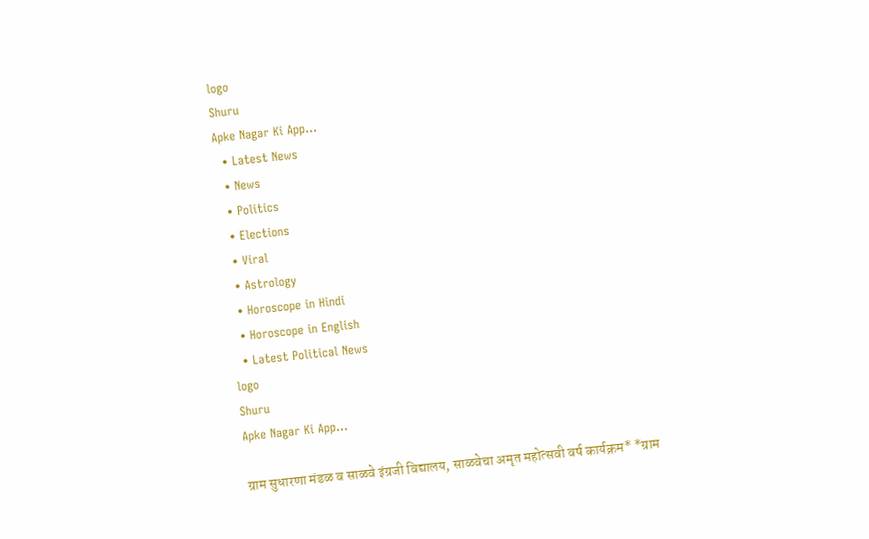logo
Shuru
Apke Nagar Ki App…
  • Latest News
  • News
  • Politics
  • Elections
  • Viral
  • Astrology
  • Horoscope in Hindi
  • Horoscope in English
  • Latest Political News
logo
Shuru
Apke Nagar Ki App…

ग्राम सुधारणा मंडळ व साळवे इंग्रजी विद्यालय, साळवेचा अमृत महोत्सवी वर्ष कार्यक्रम* *ग्राम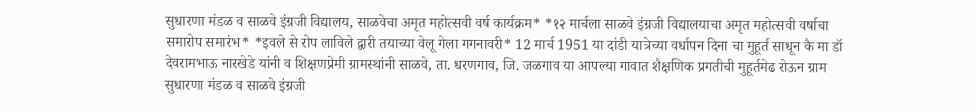सुधारणा मंडळ व साळवे इंग्रजी विद्यालय, साळवेचा अमृत महोत्सवी वर्ष कार्यक्रम* *१२ मार्चला साळवे इंग्रजी विद्यालयाचा अमृत महोत्सवी वर्षाचा समारोप समारंभ* *इवले से रोप लाविले द्वारी तयाच्या वेलू गेला गगनावरी* 12 मार्च 1951 या दांडी यात्रेच्या वर्धापन दिना चा मुहूर्त साधून कै मा डॉ देवरामभाऊ नारखेडे यांनी व शिक्षणप्रेमी ग्रामस्थांनी साळवे, ता. धरणगाव, जि. जळगाव या आपल्या गावात शैक्षणिक प्रगतीची मुहूर्तमेढ रोऊन ग्राम सुधारणा मंडळ व साळवे इंग्रजी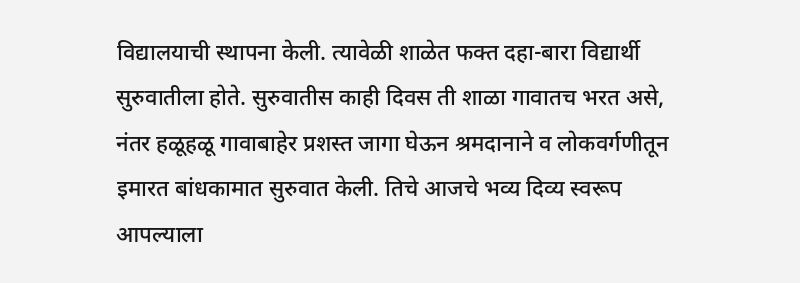विद्यालयाची स्थापना केली. त्यावेळी शाळेत फक्त दहा-बारा विद्यार्थी सुरुवातीला होते. सुरुवातीस काही दिवस ती शाळा गावातच भरत असे, नंतर हळूहळू गावाबाहेर प्रशस्त जागा घेऊन श्रमदानाने व लोकवर्गणीतून इमारत बांधकामात सुरुवात केली. तिचे आजचे भव्य दिव्य स्वरूप आपल्याला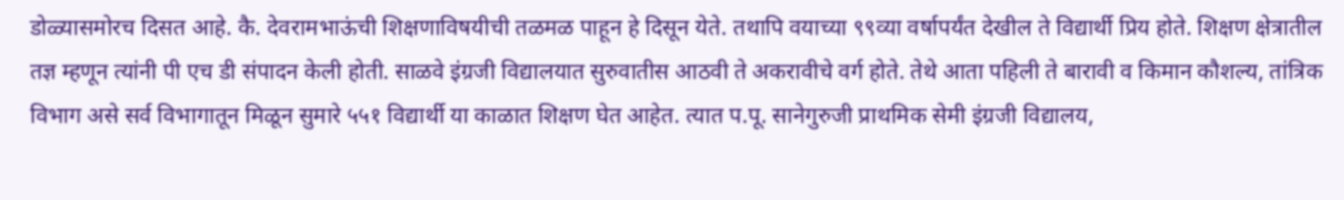डोळ्यासमोरच दिसत आहे. कै. देवरामभाऊंची शिक्षणाविषयीची तळमळ पाहून हे दिसून येते. तथापि वयाच्या ९९व्या वर्षापर्यंत देखील ते विद्यार्थी प्रिय होते. शिक्षण क्षेत्रातील तज्ञ म्हणून त्यांनी पी एच डी संपादन केली होती. साळवे इंग्रजी विद्यालयात सुरुवातीस आठवी ते अकरावीचे वर्ग होते. तेथे आता पहिली ते बारावी व किमान कौशल्य, तांत्रिक विभाग असे सर्व विभागातून मिळून सुमारे ५५१ विद्यार्थी या काळात शिक्षण घेत आहेत. त्यात प.पू. सानेगुरुजी प्राथमिक सेमी इंग्रजी विद्यालय,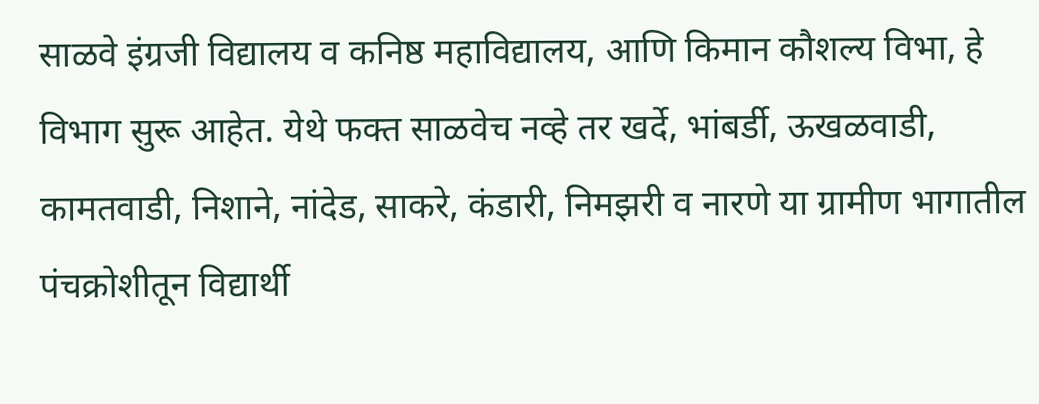साळवे इंग्रजी विद्यालय व कनिष्ठ महाविद्यालय, आणि किमान कौशल्य विभा, हे विभाग सुरू आहेत. येथे फक्त साळवेच नव्हे तर खर्दे, भांबर्डी, ऊखळवाडी, कामतवाडी, निशाने, नांदेड, साकरे, कंडारी, निमझरी व नारणे या ग्रामीण भागातील पंचक्रोशीतून विद्यार्थी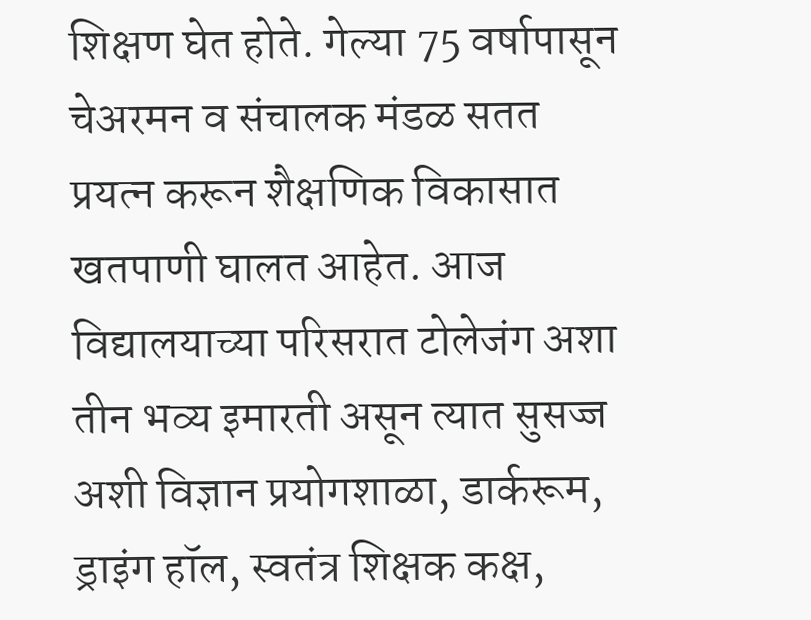शिक्षण घेत होते. गेल्या 75 वर्षापासून चेअरमन व संचालक मंडळ सतत प्रयत्न करून शैक्षणिक विकासात खतपाणी घालत आहेत. आज विद्यालयाच्या परिसरात टोलेजंग अशा तीन भव्य इमारती असून त्यात सुसज्ज अशी विज्ञान प्रयोगशाळा, डार्करूम, ड्राइंग हॉल, स्वतंत्र शिक्षक कक्ष,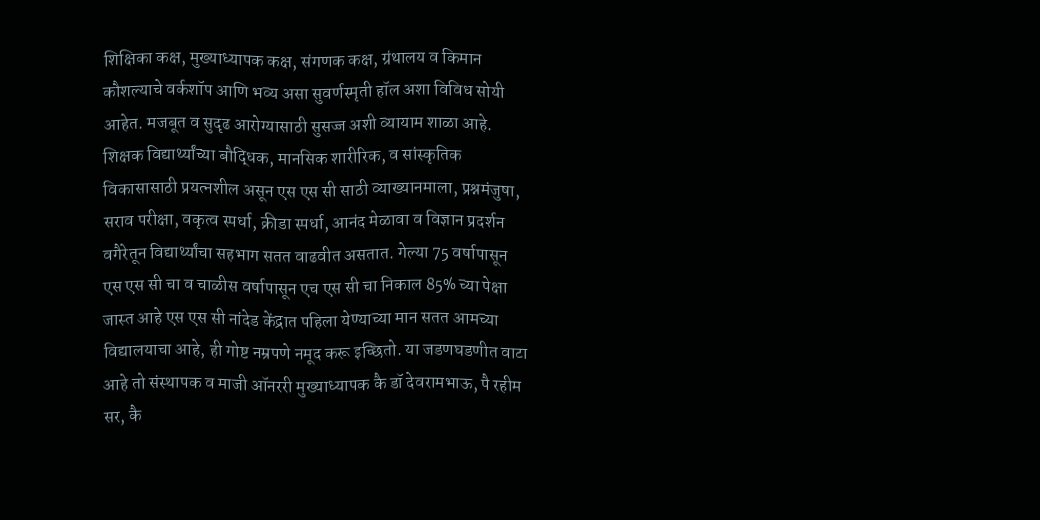शिक्षिका कक्ष, मुख्याध्यापक कक्ष, संगणक कक्ष, ग्रंथालय व किमान कौशल्याचे वर्कशॉप आणि भव्य असा सुवर्णस्मृती हॉल अशा विविध सोयी आहेत. मजबूत व सुदृढ आरोग्यासाठी सुसज्ज अशी व्यायाम शाळा आहे. शिक्षक विद्यार्थ्यांच्या बौद्धिक, मानसिक शारीरिक, व सांस्कृतिक विकासासाठी प्रयत्नशील असून एस एस सी साठी व्याख्यानमाला, प्रश्नमंजुषा, सराव परीक्षा, वकृत्व स्पर्धा, क्रीडा स्पर्धा, आनंद मेळावा व विज्ञान प्रदर्शन वगैरेतून विद्यार्थ्यांचा सहभाग सतत वाढवीत असतात. गेल्या 75 वर्षापासून एस एस सी चा व चाळीस वर्षापासून एच एस सी चा निकाल 85% च्या पेक्षा जास्त आहे एस एस सी नांदेड केंद्रात पहिला येण्याच्या मान सतत आमच्या विद्यालयाचा आहे, ही गोष्ट नम्रपणे नमूद करू इच्छितो. या जडणघडणीत वाटा आहे तो संस्थापक व माजी ऑनररी मुख्याध्यापक कै डॉ देवरामभाऊ, पै रहीम सर, कै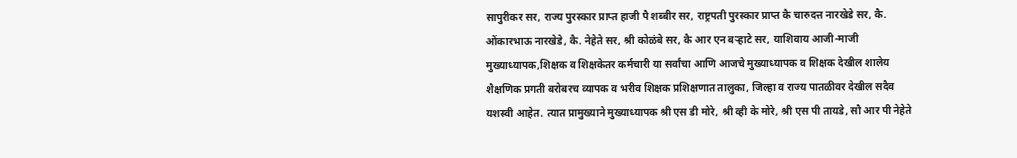सापुरीकर सर, राज्य पुरस्कार प्राप्त हाजी पै शब्बीर सर, राष्ट्रपती पुरस्कार प्राप्त कै चारुदत्त नारखेडे सर, कै. ओंकारभाऊ नारखेडे, कै. नेहेते सर, श्री कोळंबे सर, कै आर एन बऱ्हाटे सर, याशिवाय आजी-माजी मुख्याध्यापक,शिक्षक व शिक्षकेतर कर्मचारी या सर्वांचा आणि आजचे मुख्याध्यापक व शिक्षक देखील शालेय शैक्षणिक प्रगती बरोबरच व्यापक व भरीव शिक्षक प्रशिक्षणात तालुका, जिल्हा व राज्य पातळीवर देखील सदैव यशस्वी आहेत. त्यात प्रामुख्याने मुख्याध्यापक श्री एस डी मोरे, श्री व्ही के मोरे, श्री एस पी तायडे, सौ आर पी नेहेते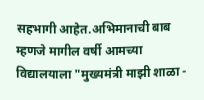सहभागी आहेत.अभिमानाची बाब म्हणजे मागील वर्षी आमच्या विद्यालयाला "मुख्यमंत्री माझी शाळा -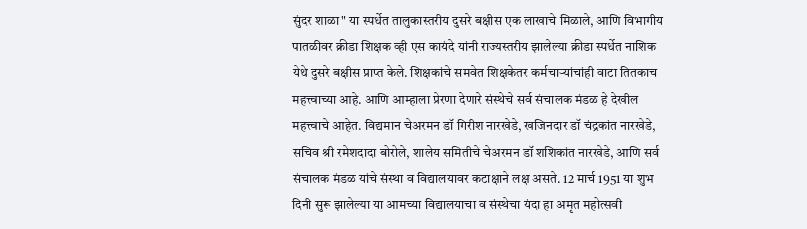सुंदर शाळा" या स्पर्धेत तालुकास्तरीय दुसरे बक्षीस एक लाखाचे मिळाले, आणि विभागीय पातळीवर क्रीडा शिक्षक व्ही एस कायंदे यांनी राज्यस्तरीय झालेल्या क्रीडा स्पर्धेत नाशिक येथे दुसरे बक्षीस प्राप्त केले. शिक्षकांचे समवेत शिक्षकेतर कर्मचाऱ्यांचांही वाटा तितकाच महत्त्वाच्या आहे. आणि आम्हाला प्रेरणा देणारे संस्थेचे सर्व संचालक मंडळ हे देखील महत्त्वाचे आहेत. विद्यमान चेअरमन डॉ गिरीश नारखेडे, खजिनदार डॉ चंद्रकांत नारखेडे, सचिव श्री रमेशदादा बोरोले, शालेय समितीचे चेअरमन डॉ शशिकांत नारखेडे, आणि सर्व संचालक मंडळ यांचे संस्था व विद्यालयावर कटाक्षाने लक्ष असते. 12 मार्च 1951 या शुभ दिनी सुरू झालेल्या या आमच्या विद्यालयाचा व संस्थेचा यंदा हा अमृत महोत्सवी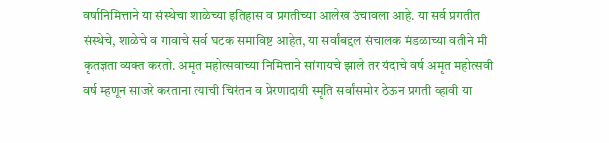वर्षानिमित्ताने या संस्थेचा शाळेच्या इतिहास व प्रगतीच्या आलेख उंचावला आहे. या सर्व प्रगतीत संस्थेचे, शाळेचे व गावाचे सर्व घटक समाविष्ट आहेत, या सर्वांबद्दल संचालक मंडळाच्या वतीने मी कृतज्ञता व्यक्त करतो. अमृत महोत्सवाच्या निमित्ताने सांगायचे झाले तर यंदाचे वर्ष अमृत महोत्सवी वर्ष म्हणून साजरे करताना त्याची चिरंतन व प्रेरणादायी स्मृति सर्वांसमोर ठेऊन प्रगती व्हावी या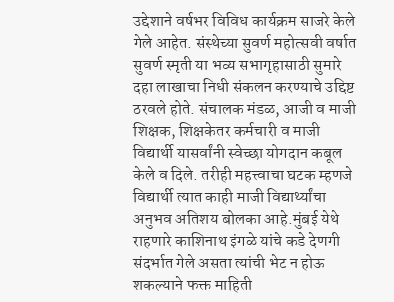उद्देशाने वर्षभर विविध कार्यक्रम साजरे केले गेले आहेत. संस्थेच्या सुवर्ण महोत्सवी वर्षात सुवर्ण स्मृती या भव्य सभागृहासाठी सुमारे दहा लाखाचा निधी संकलन करण्याचे उद्दिष्ट ठरवले होते. संचालक मंडळ, आजी व माजी शिक्षक, शिक्षकेतर कर्मचारी व माजी विद्यार्थी यासर्वांनी स्वेच्छा योगदान कबूल केले व दिले. तरीही महत्त्वाचा घटक म्हणजे विद्यार्थी त्यात काही माजी विद्यार्थ्यांचा अनुभव अतिशय बोलका आहे.मुंबई येथे राहणारे काशिनाथ इंगळे यांचे कडे देणगी संदर्भात गेले असता त्यांची भेट न होऊ शकल्याने फक्त माहिती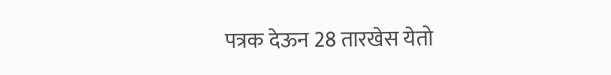पत्रक देऊन 28 तारखेस येतो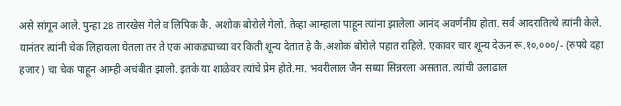असे सांगून आले. पुन्हा 28 तारखेस गेले व लिपिक कै. अशोक बोरोले गेलो. तेव्हा आम्हाला पाहून त्यांना झालेला आनंद अवर्णनीय होता. सर्व आदरातित्थे त्यांनी केले. यानंतर त्यांनी चेक लिहायला घेतला तर ते एक आकड्याच्या वर किती शून्य देतात हे कै.अशोक बोरोले पहात राहिले. एकावर चार शून्य देऊन रू.१०,०००/- (रुपये दहा हजार) चा चेक पाहून आम्ही अचंबीत झालो. इतके या शाळेवर त्यांचे प्रेम होते.मा. भवरीलाल जैन सध्या सिन्नरला असतात. त्यांची उलाढाल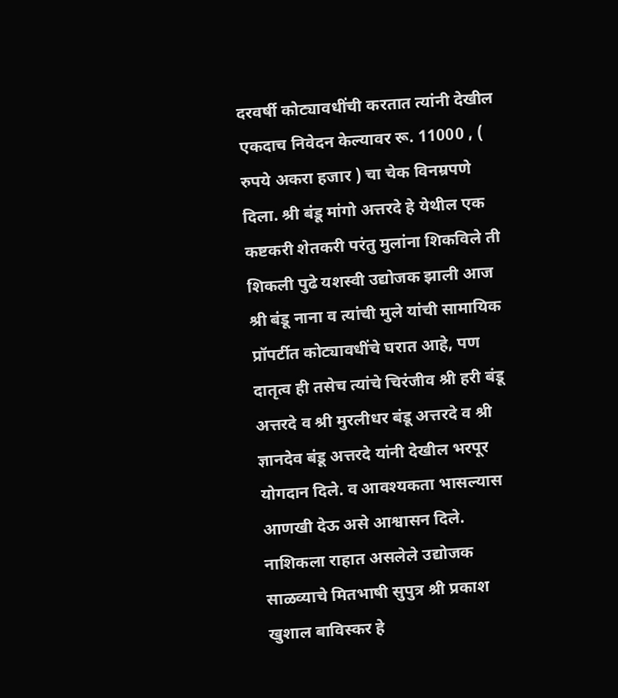दरवर्षी कोट्यावधींची करतात त्यांनी देखील एकदाच निवेदन केल्यावर रू. 11000 , ( रुपये अकरा हजार ) चा चेक विनम्रपणे दिला. श्री बंडू मांगो अत्तरदे हे येथील एक कष्टकरी शेतकरी परंतु मुलांना शिकविले ती शिकली पुढे यशस्वी उद्योजक झाली आज श्री बंडू नाना व त्यांची मुले यांची सामायिक प्रॉपर्टीत कोट्यावधींचे घरात आहे, पण दातृत्व ही तसेच त्यांचे चिरंजीव श्री हरी बंडू अत्तरदे व श्री मुरलीधर बंडू अत्तरदे व श्री ज्ञानदेव बंडू अत्तरदे यांनी देखील भरपूर योगदान दिले. व आवश्यकता भासल्यास आणखी देऊ असे आश्वासन दिले. नाशिकला राहात असलेले उद्योजक साळव्याचे मितभाषी सुपुत्र श्री प्रकाश खुशाल बाविस्कर हे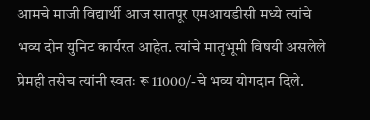आमचे माजी विद्यार्थी आज सातपूर एमआयडीसी मध्ये त्यांचे भव्य दोन युनिट कार्यरत आहेत. त्यांचे मातृभूमी विषयी असलेले प्रेमही तसेच त्यांनी स्वतः रू 11000/-चे भव्य योगदान दिले.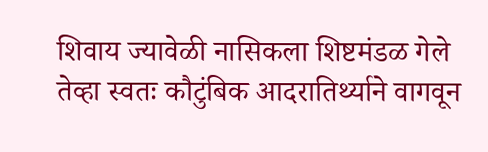शिवाय ज्यावेळी नासिकला शिष्टमंडळ गेले तेव्हा स्वतः कौटुंबिक आदरातिर्थ्याने वागवून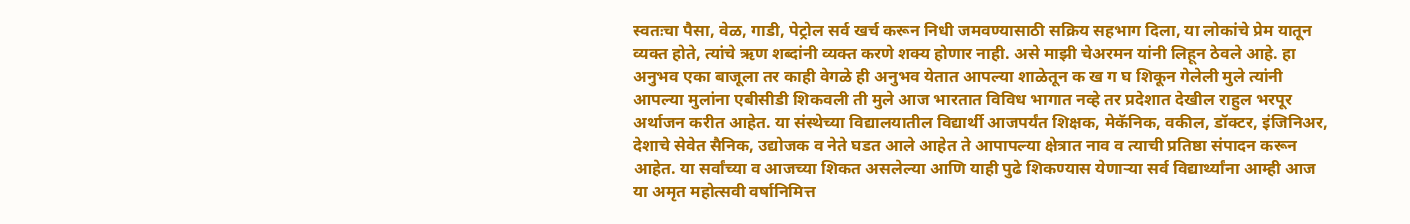स्वतःचा पैसा, वेळ, गाडी, पेट्रोल सर्व खर्च करून निधी जमवण्यासाठी सक्रिय सहभाग दिला, या लोकांचे प्रेम यातून व्यक्त होते, त्यांचे ऋण शब्दांनी व्यक्त करणे शक्य होणार नाही. असे माझी चेअरमन यांनी लिहून ठेवले आहे. हा अनुभव एका बाजूला तर काही वेगळे ही अनुभव येतात आपल्या शाळेतून क ख ग घ शिकून गेलेली मुले त्यांनी आपल्या मुलांना एबीसीडी शिकवली ती मुले आज भारतात विविध भागात नव्हे तर प्रदेशात देखील राहुल भरपूर अर्थाजन करीत आहेत. या संस्थेच्या विद्यालयातील विद्यार्थी आजपर्यंत शिक्षक, मेकॅनिक, वकील, डॉक्टर, इंजिनिअर, देशाचे सेवेत सैनिक, उद्योजक व नेते घडत आले आहेत ते आपापल्या क्षेत्रात नाव व त्याची प्रतिष्ठा संपादन करून आहेत. या सर्वांच्या व आजच्या शिकत असलेल्या आणि याही पुढे शिकण्यास येणाऱ्या सर्व विद्यार्थ्यांना आम्ही आज या अमृत महोत्सवी वर्षानिमित्त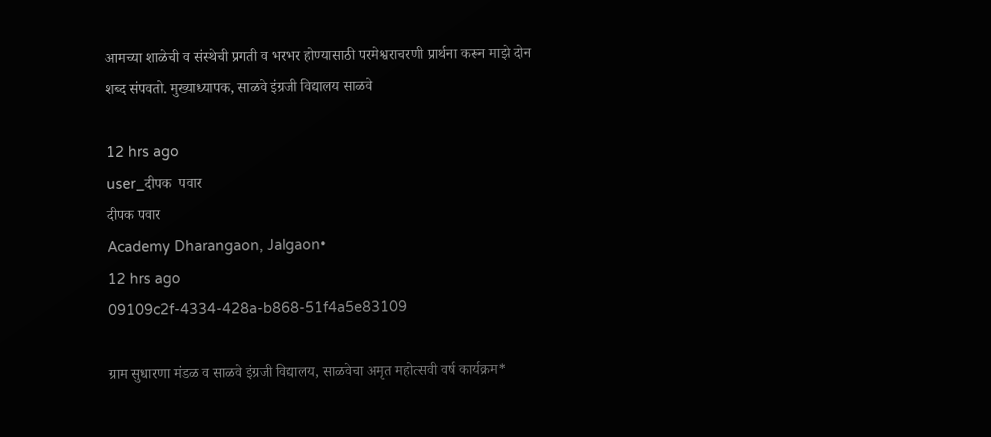आमच्या शाळेची व संस्थेची प्रगती व भरभर होण्यासाठी परमेश्वराचरणी प्रार्थना करून माझे दोन शब्द संपवतो. मुख्याध्यापक, साळवे इंग्रजी विद्यालय साळवे

12 hrs ago
user_दीपक  पवार
दीपक पवार
Academy Dharangaon, Jalgaon•
12 hrs ago
09109c2f-4334-428a-b868-51f4a5e83109

ग्राम सुधारणा मंडळ व साळवे इंग्रजी विद्यालय, साळवेचा अमृत महोत्सवी वर्ष कार्यक्रम*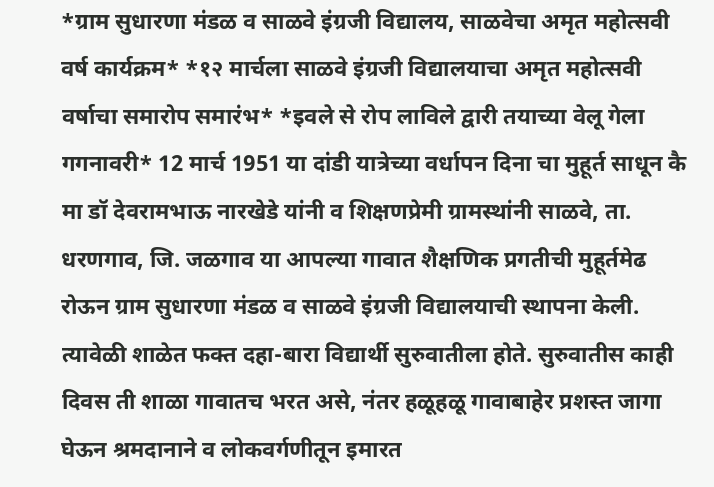*ग्राम सुधारणा मंडळ व साळवे इंग्रजी विद्यालय, साळवेचा अमृत महोत्सवी वर्ष कार्यक्रम* *१२ मार्चला साळवे इंग्रजी विद्यालयाचा अमृत महोत्सवी वर्षाचा समारोप समारंभ* *इवले से रोप लाविले द्वारी तयाच्या वेलू गेला गगनावरी* 12 मार्च 1951 या दांडी यात्रेच्या वर्धापन दिना चा मुहूर्त साधून कै मा डॉ देवरामभाऊ नारखेडे यांनी व शिक्षणप्रेमी ग्रामस्थांनी साळवे, ता. धरणगाव, जि. जळगाव या आपल्या गावात शैक्षणिक प्रगतीची मुहूर्तमेढ रोऊन ग्राम सुधारणा मंडळ व साळवे इंग्रजी विद्यालयाची स्थापना केली. त्यावेळी शाळेत फक्त दहा-बारा विद्यार्थी सुरुवातीला होते. सुरुवातीस काही दिवस ती शाळा गावातच भरत असे, नंतर हळूहळू गावाबाहेर प्रशस्त जागा घेऊन श्रमदानाने व लोकवर्गणीतून इमारत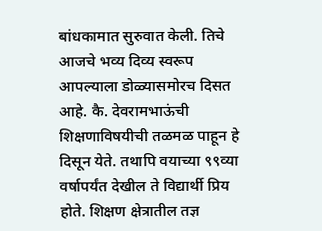बांधकामात सुरुवात केली. तिचे आजचे भव्य दिव्य स्वरूप आपल्याला डोळ्यासमोरच दिसत आहे. कै. देवरामभाऊंची शिक्षणाविषयीची तळमळ पाहून हे दिसून येते. तथापि वयाच्या ९९व्या वर्षापर्यंत देखील ते विद्यार्थी प्रिय होते. शिक्षण क्षेत्रातील तज्ञ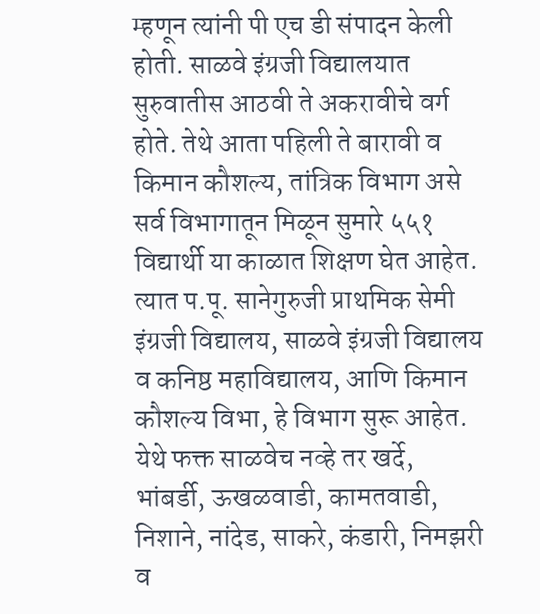म्हणून त्यांनी पी एच डी संपादन केली होती. साळवे इंग्रजी विद्यालयात सुरुवातीस आठवी ते अकरावीचे वर्ग होते. तेथे आता पहिली ते बारावी व किमान कौशल्य, तांत्रिक विभाग असे सर्व विभागातून मिळून सुमारे ५५१ विद्यार्थी या काळात शिक्षण घेत आहेत. त्यात प.पू. सानेगुरुजी प्राथमिक सेमी इंग्रजी विद्यालय, साळवे इंग्रजी विद्यालय व कनिष्ठ महाविद्यालय, आणि किमान कौशल्य विभा, हे विभाग सुरू आहेत. येथे फक्त साळवेच नव्हे तर खर्दे, भांबर्डी, ऊखळवाडी, कामतवाडी, निशाने, नांदेड, साकरे, कंडारी, निमझरी व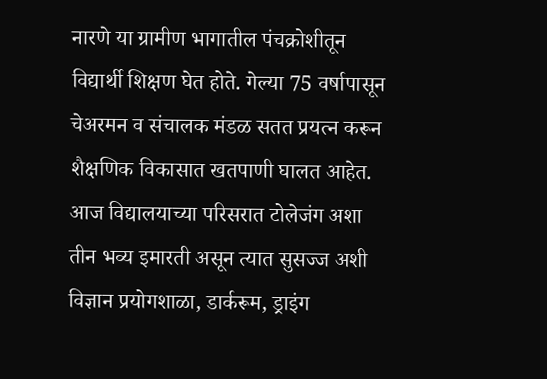नारणे या ग्रामीण भागातील पंचक्रोशीतून विद्यार्थी शिक्षण घेत होते. गेल्या 75 वर्षापासून चेअरमन व संचालक मंडळ सतत प्रयत्न करून शैक्षणिक विकासात खतपाणी घालत आहेत. आज विद्यालयाच्या परिसरात टोलेजंग अशा तीन भव्य इमारती असून त्यात सुसज्ज अशी विज्ञान प्रयोगशाळा, डार्करूम, ड्राइंग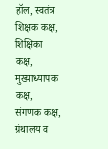हॉल, स्वतंत्र शिक्षक कक्ष, शिक्षिका कक्ष, मुख्याध्यापक कक्ष, संगणक कक्ष, ग्रंथालय व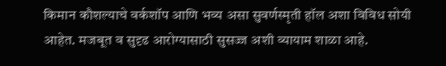किमान कौशल्याचे वर्कशॉप आणि भव्य असा सुवर्णस्मृती हॉल अशा विविध सोयी आहेत. मजबूत व सुदृढ आरोग्यासाठी सुसज्ज अशी व्यायाम शाळा आहे.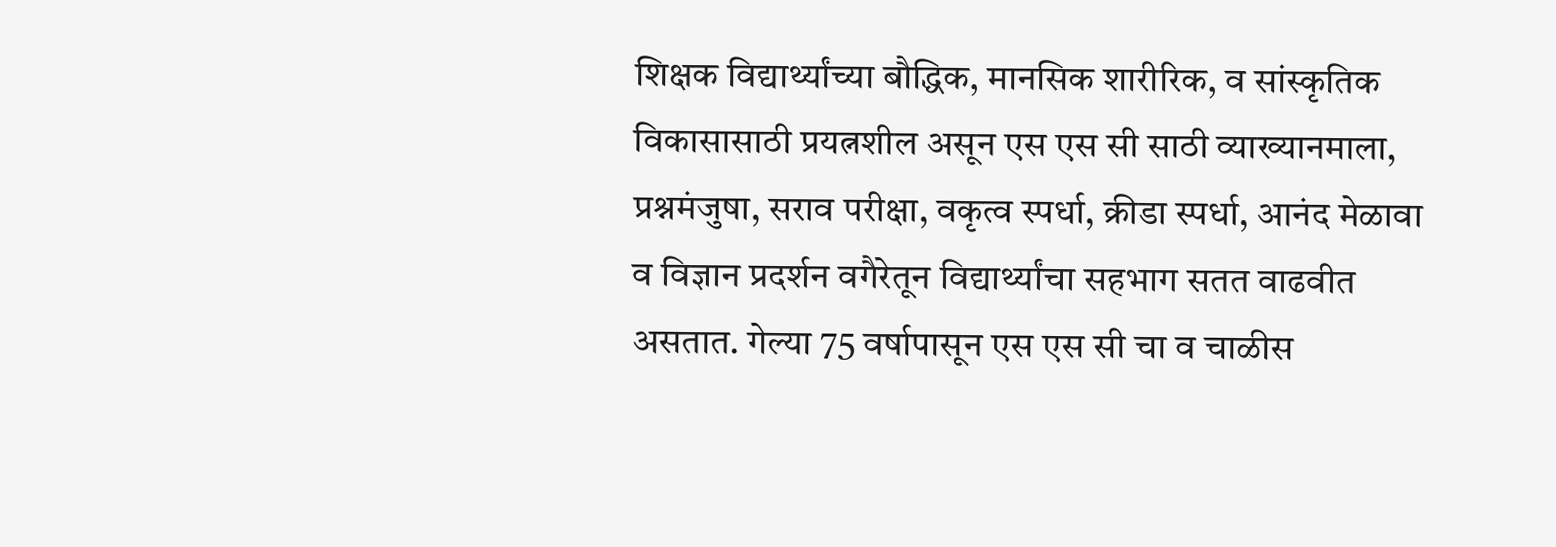शिक्षक विद्यार्थ्यांच्या बौद्धिक, मानसिक शारीरिक, व सांस्कृतिक विकासासाठी प्रयत्नशील असून एस एस सी साठी व्याख्यानमाला, प्रश्नमंजुषा, सराव परीक्षा, वकृत्व स्पर्धा, क्रीडा स्पर्धा, आनंद मेळावा व विज्ञान प्रदर्शन वगैरेतून विद्यार्थ्यांचा सहभाग सतत वाढवीत असतात. गेल्या 75 वर्षापासून एस एस सी चा व चाळीस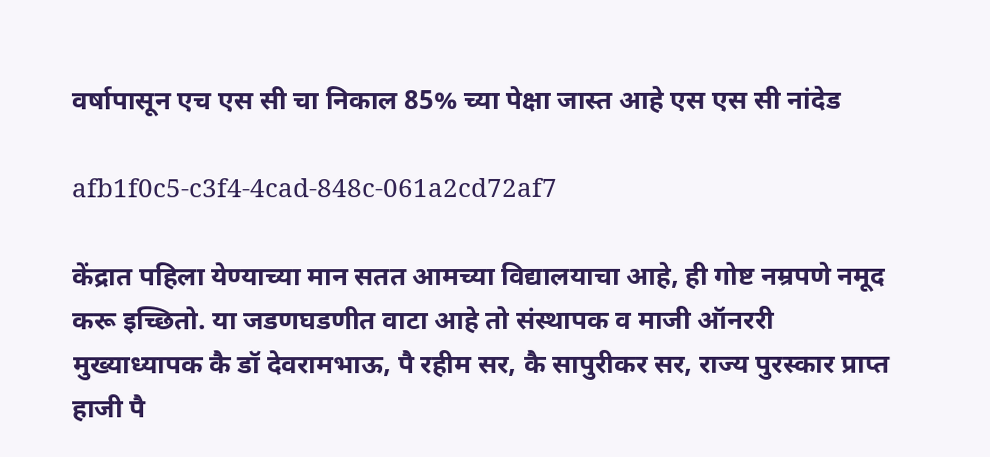वर्षापासून एच एस सी चा निकाल 85% च्या पेक्षा जास्त आहे एस एस सी नांदेड

afb1f0c5-c3f4-4cad-848c-061a2cd72af7

केंद्रात पहिला येण्याच्या मान सतत आमच्या विद्यालयाचा आहे, ही गोष्ट नम्रपणे नमूद करू इच्छितो. या जडणघडणीत वाटा आहे तो संस्थापक व माजी ऑनररी मुख्याध्यापक कै डॉ देवरामभाऊ, पै रहीम सर, कै सापुरीकर सर, राज्य पुरस्कार प्राप्त हाजी पै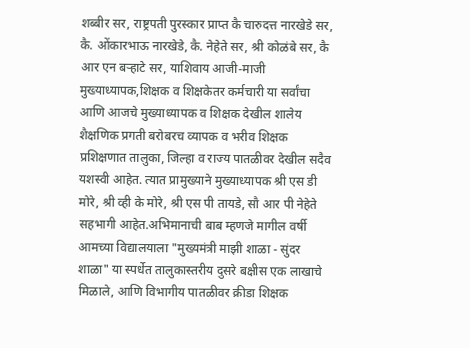शब्बीर सर, राष्ट्रपती पुरस्कार प्राप्त कै चारुदत्त नारखेडे सर, कै. ओंकारभाऊ नारखेडे, कै. नेहेते सर, श्री कोळंबे सर, कै आर एन बऱ्हाटे सर, याशिवाय आजी-माजी मुख्याध्यापक,शिक्षक व शिक्षकेतर कर्मचारी या सर्वांचा आणि आजचे मुख्याध्यापक व शिक्षक देखील शालेय शैक्षणिक प्रगती बरोबरच व्यापक व भरीव शिक्षक प्रशिक्षणात तालुका, जिल्हा व राज्य पातळीवर देखील सदैव यशस्वी आहेत. त्यात प्रामुख्याने मुख्याध्यापक श्री एस डी मोरे, श्री व्ही के मोरे, श्री एस पी तायडे, सौ आर पी नेहेते सहभागी आहेत.अभिमानाची बाब म्हणजे मागील वर्षी आमच्या विद्यालयाला "मुख्यमंत्री माझी शाळा - सुंदर शाळा" या स्पर्धेत तालुकास्तरीय दुसरे बक्षीस एक लाखाचे मिळाले, आणि विभागीय पातळीवर क्रीडा शिक्षक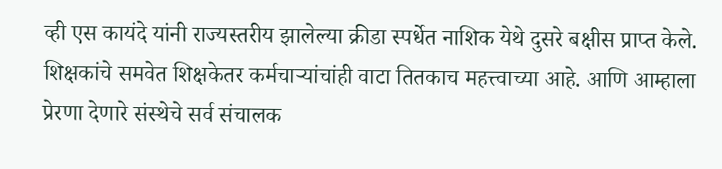व्ही एस कायंदे यांनी राज्यस्तरीय झालेल्या क्रीडा स्पर्धेत नाशिक येथे दुसरे बक्षीस प्राप्त केले. शिक्षकांचे समवेत शिक्षकेतर कर्मचाऱ्यांचांही वाटा तितकाच महत्त्वाच्या आहे. आणि आम्हाला प्रेरणा देणारे संस्थेचे सर्व संचालक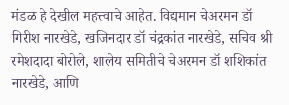मंडळ हे देखील महत्त्वाचे आहेत. विद्यमान चेअरमन डॉ गिरीश नारखेडे, खजिनदार डॉ चंद्रकांत नारखेडे, सचिव श्री रमेशदादा बोरोले, शालेय समितीचे चेअरमन डॉ शशिकांत नारखेडे, आणि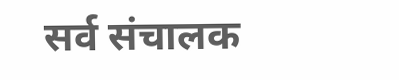सर्व संचालक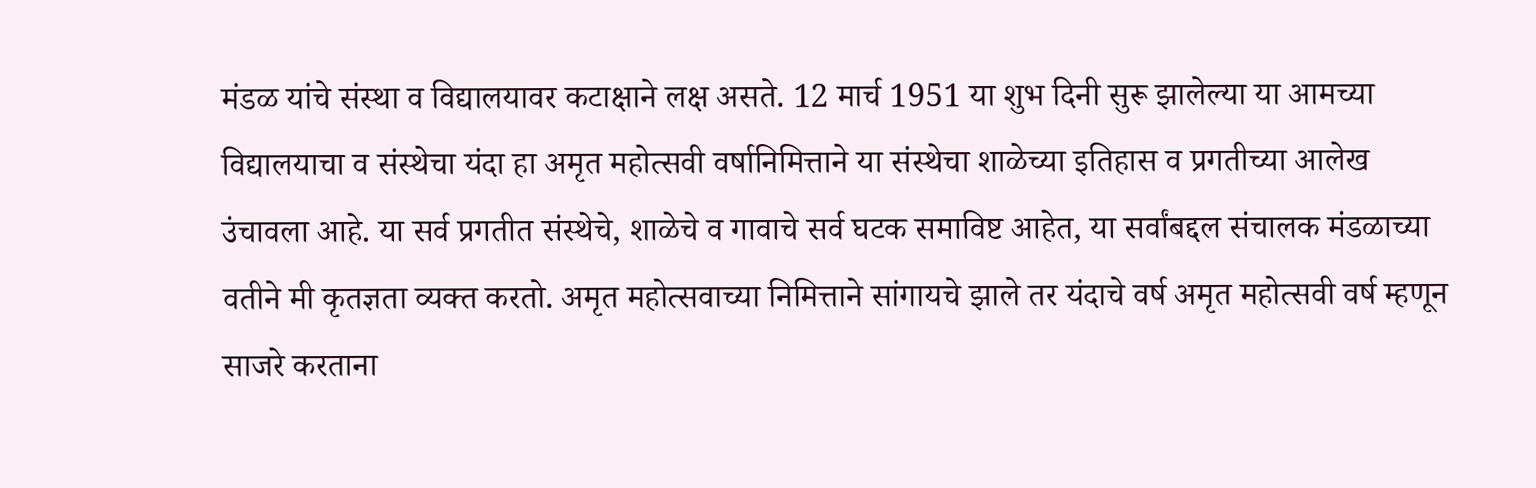मंडळ यांचे संस्था व विद्यालयावर कटाक्षाने लक्ष असते. 12 मार्च 1951 या शुभ दिनी सुरू झालेल्या या आमच्या विद्यालयाचा व संस्थेचा यंदा हा अमृत महोत्सवी वर्षानिमित्ताने या संस्थेचा शाळेच्या इतिहास व प्रगतीच्या आलेख उंचावला आहे. या सर्व प्रगतीत संस्थेचे, शाळेचे व गावाचे सर्व घटक समाविष्ट आहेत, या सर्वांबद्दल संचालक मंडळाच्या वतीने मी कृतज्ञता व्यक्त करतो. अमृत महोत्सवाच्या निमित्ताने सांगायचे झाले तर यंदाचे वर्ष अमृत महोत्सवी वर्ष म्हणून साजरे करताना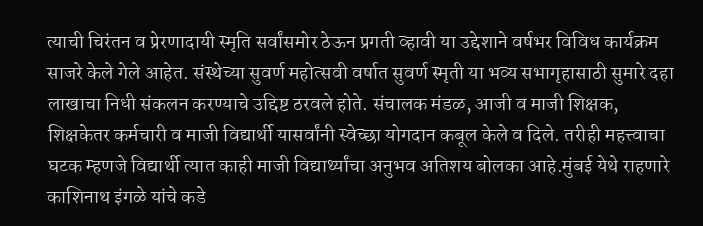त्याची चिरंतन व प्रेरणादायी स्मृति सर्वांसमोर ठेऊन प्रगती व्हावी या उद्देशाने वर्षभर विविध कार्यक्रम साजरे केले गेले आहेत. संस्थेच्या सुवर्ण महोत्सवी वर्षात सुवर्ण स्मृती या भव्य सभागृहासाठी सुमारे दहा लाखाचा निधी संकलन करण्याचे उद्दिष्ट ठरवले होते. संचालक मंडळ, आजी व माजी शिक्षक, शिक्षकेतर कर्मचारी व माजी विद्यार्थी यासर्वांनी स्वेच्छा योगदान कबूल केले व दिले. तरीही महत्त्वाचा घटक म्हणजे विद्यार्थी त्यात काही माजी विद्यार्थ्यांचा अनुभव अतिशय बोलका आहे.मुंबई येथे राहणारे काशिनाथ इंगळे यांचे कडे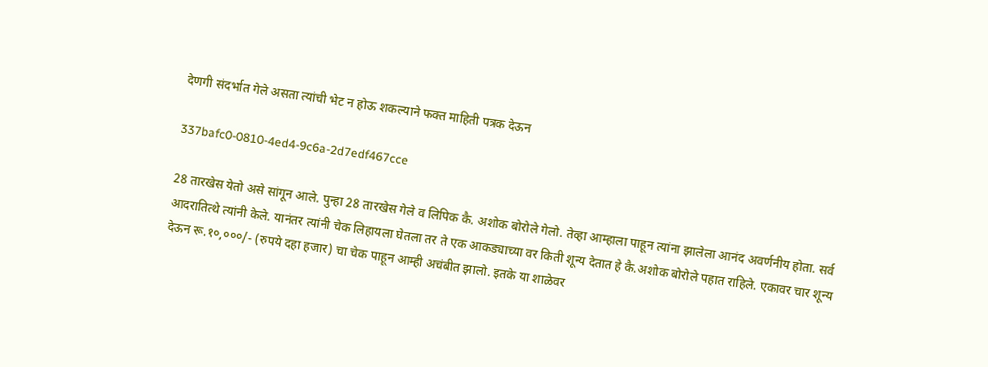देणगी संदर्भात गेले असता त्यांची भेट न होऊ शकल्याने फक्त माहिती पत्रक देऊन

337bafc0-0810-4ed4-9c6a-2d7edf467cce

28 तारखेस येतो असे सांगून आले. पुन्हा 28 तारखेस गेले व लिपिक कै. अशोक बोरोले गेलो. तेव्हा आम्हाला पाहून त्यांना झालेला आनंद अवर्णनीय होता. सर्व आदरातित्थे त्यांनी केले. यानंतर त्यांनी चेक लिहायला घेतला तर ते एक आकड्याच्या वर किती शून्य देतात हे कै.अशोक बोरोले पहात राहिले. एकावर चार शून्य देऊन रू.१०,०००/- (रुपये दहा हजार) चा चेक पाहून आम्ही अचंबीत झालो. इतके या शाळेवर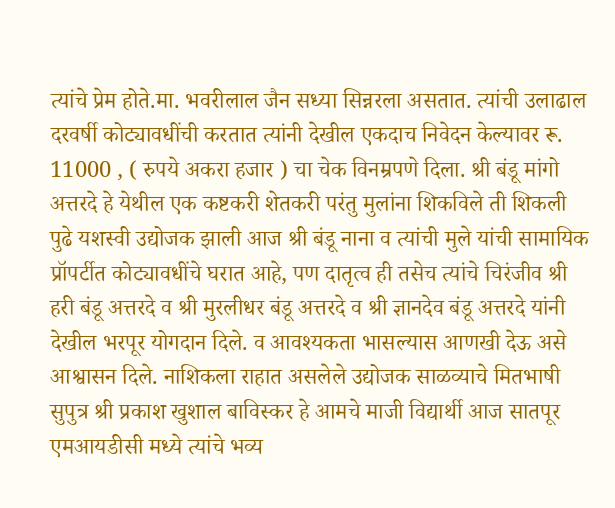त्यांचे प्रेम होते.मा. भवरीलाल जैन सध्या सिन्नरला असतात. त्यांची उलाढाल दरवर्षी कोट्यावधींची करतात त्यांनी देखील एकदाच निवेदन केल्यावर रू. 11000 , ( रुपये अकरा हजार ) चा चेक विनम्रपणे दिला. श्री बंडू मांगो अत्तरदे हे येथील एक कष्टकरी शेतकरी परंतु मुलांना शिकविले ती शिकली पुढे यशस्वी उद्योजक झाली आज श्री बंडू नाना व त्यांची मुले यांची सामायिक प्रॉपर्टीत कोट्यावधींचे घरात आहे, पण दातृत्व ही तसेच त्यांचे चिरंजीव श्री हरी बंडू अत्तरदे व श्री मुरलीधर बंडू अत्तरदे व श्री ज्ञानदेव बंडू अत्तरदे यांनी देखील भरपूर योगदान दिले. व आवश्यकता भासल्यास आणखी देऊ असे आश्वासन दिले. नाशिकला राहात असलेले उद्योजक साळव्याचे मितभाषी सुपुत्र श्री प्रकाश खुशाल बाविस्कर हे आमचे माजी विद्यार्थी आज सातपूर एमआयडीसी मध्ये त्यांचे भव्य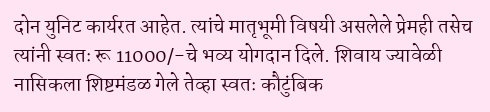दोन युनिट कार्यरत आहेत. त्यांचे मातृभूमी विषयी असलेले प्रेमही तसेच त्यांनी स्वतः रू 11000/-चे भव्य योगदान दिले. शिवाय ज्यावेळी नासिकला शिष्टमंडळ गेले तेव्हा स्वतः कौटुंबिक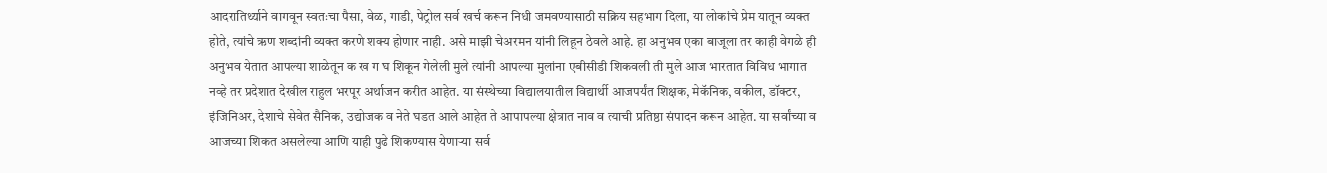आदरातिर्थ्याने वागवून स्वतःचा पैसा, वेळ, गाडी, पेट्रोल सर्व खर्च करून निधी जमवण्यासाठी सक्रिय सहभाग दिला, या लोकांचे प्रेम यातून व्यक्त होते, त्यांचे ऋण शब्दांनी व्यक्त करणे शक्य होणार नाही. असे माझी चेअरमन यांनी लिहून ठेवले आहे. हा अनुभव एका बाजूला तर काही वेगळे ही अनुभव येतात आपल्या शाळेतून क ख ग घ शिकून गेलेली मुले त्यांनी आपल्या मुलांना एबीसीडी शिकवली ती मुले आज भारतात विविध भागात नव्हे तर प्रदेशात देखील राहुल भरपूर अर्थाजन करीत आहेत. या संस्थेच्या विद्यालयातील विद्यार्थी आजपर्यंत शिक्षक, मेकॅनिक, वकील, डॉक्टर, इंजिनिअर, देशाचे सेवेत सैनिक, उद्योजक व नेते घडत आले आहेत ते आपापल्या क्षेत्रात नाव व त्याची प्रतिष्ठा संपादन करून आहेत. या सर्वांच्या व आजच्या शिकत असलेल्या आणि याही पुढे शिकण्यास येणाऱ्या सर्व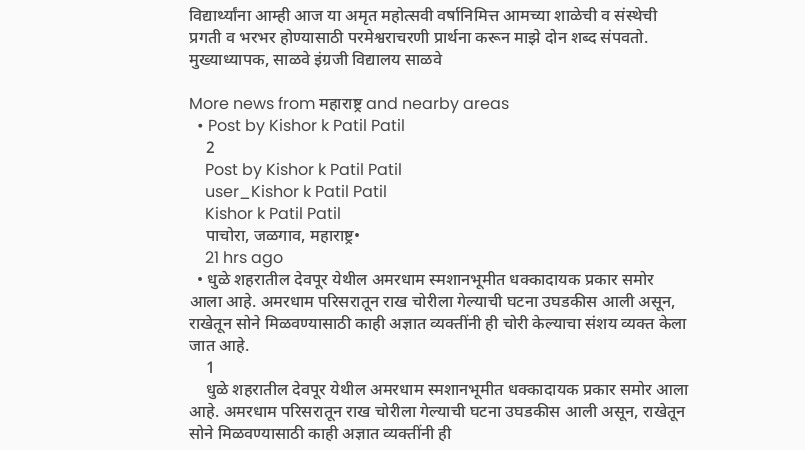विद्यार्थ्यांना आम्ही आज या अमृत महोत्सवी वर्षानिमित्त आमच्या शाळेची व संस्थेची प्रगती व भरभर होण्यासाठी परमेश्वराचरणी प्रार्थना करून माझे दोन शब्द संपवतो. मुख्याध्यापक, साळवे इंग्रजी विद्यालय साळवे

More news from महाराष्ट्र and nearby areas
  • Post by Kishor k Patil Patil
    2
    Post by Kishor k Patil Patil
    user_Kishor k Patil Patil
    Kishor k Patil Patil
    पाचोरा, जळगाव, महाराष्ट्र•
    21 hrs ago
  • धुळे शहरातील देवपूर येथील अमरधाम स्मशानभूमीत धक्कादायक प्रकार समोर आला आहे. अमरधाम परिसरातून राख चोरीला गेल्याची घटना उघडकीस आली असून, राखेतून सोने मिळवण्यासाठी काही अज्ञात व्यक्तींनी ही चोरी केल्याचा संशय व्यक्त केला जात आहे.
    1
    धुळे शहरातील देवपूर येथील अमरधाम स्मशानभूमीत धक्कादायक प्रकार समोर आला आहे. अमरधाम परिसरातून राख चोरीला गेल्याची घटना उघडकीस आली असून, राखेतून सोने मिळवण्यासाठी काही अज्ञात व्यक्तींनी ही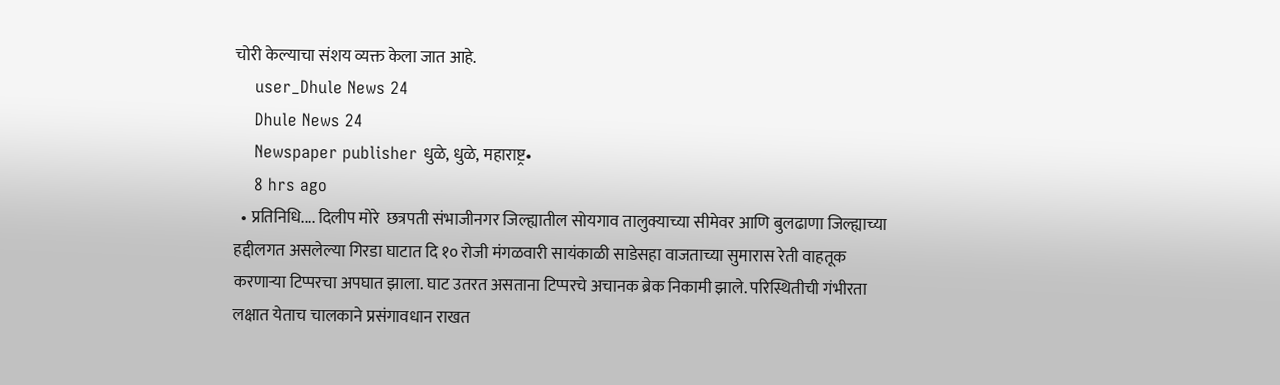चोरी केल्याचा संशय व्यक्त केला जात आहे.
    user_Dhule News 24
    Dhule News 24
    Newspaper publisher धुळे, धुळे, महाराष्ट्र•
    8 hrs ago
  • प्रतिनिधि.... दिलीप मोरे  छत्रपती संभाजीनगर जिल्ह्यातील सोयगाव तालुक्याच्या सीमेवर आणि बुलढाणा जिल्ह्याच्या हद्दीलगत असलेल्या गिरडा घाटात दि १० रोजी मंगळवारी सायंकाळी साडेसहा वाजताच्या सुमारास रेती वाहतूक करणाऱ्या टिप्परचा अपघात झाला. घाट उतरत असताना टिप्परचे अचानक ब्रेक निकामी झाले. परिस्थितीची गंभीरता लक्षात येताच चालकाने प्रसंगावधान राखत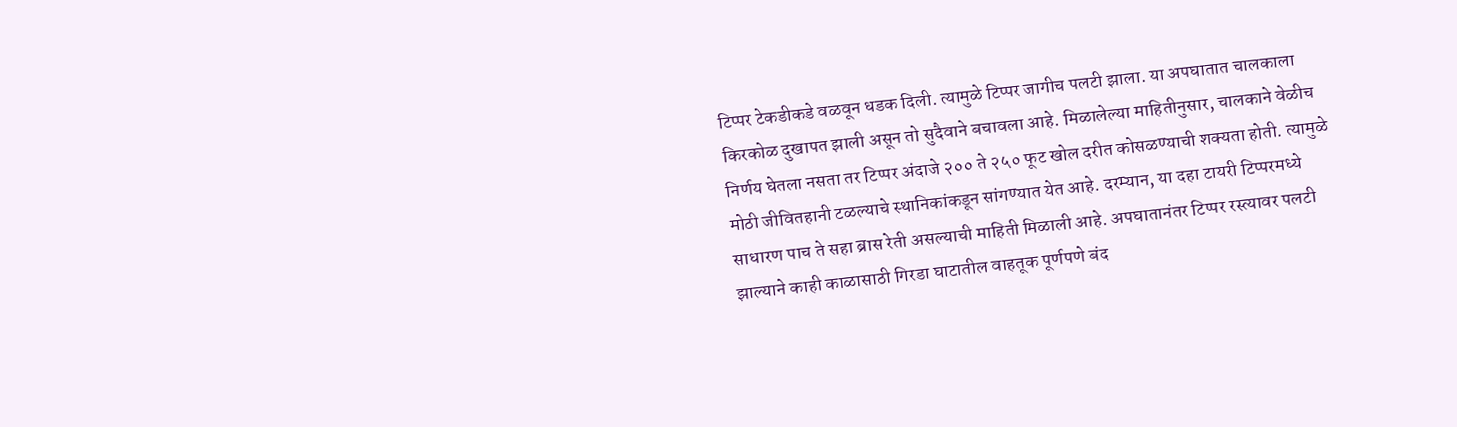टिप्पर टेकडीकडे वळवून धडक दिली. त्यामुळे टिप्पर जागीच पलटी झाला. या अपघातात चालकाला किरकोळ दुखापत झाली असून तो सुदैवाने बचावला आहे. मिळालेल्या माहितीनुसार, चालकाने वेळीच निर्णय घेतला नसता तर टिप्पर अंदाजे २०० ते २५० फूट खोल दरीत कोसळण्याची शक्यता होती. त्यामुळे मोठी जीवितहानी टळल्याचे स्थानिकांकडून सांगण्यात येत आहे. दरम्यान, या दहा टायरी टिप्परमध्ये साधारण पाच ते सहा ब्रास रेती असल्याची माहिती मिळाली आहे. अपघातानंतर टिप्पर रस्त्यावर पलटी झाल्याने काही काळासाठी गिरडा घाटातील वाहतूक पूर्णपणे बंद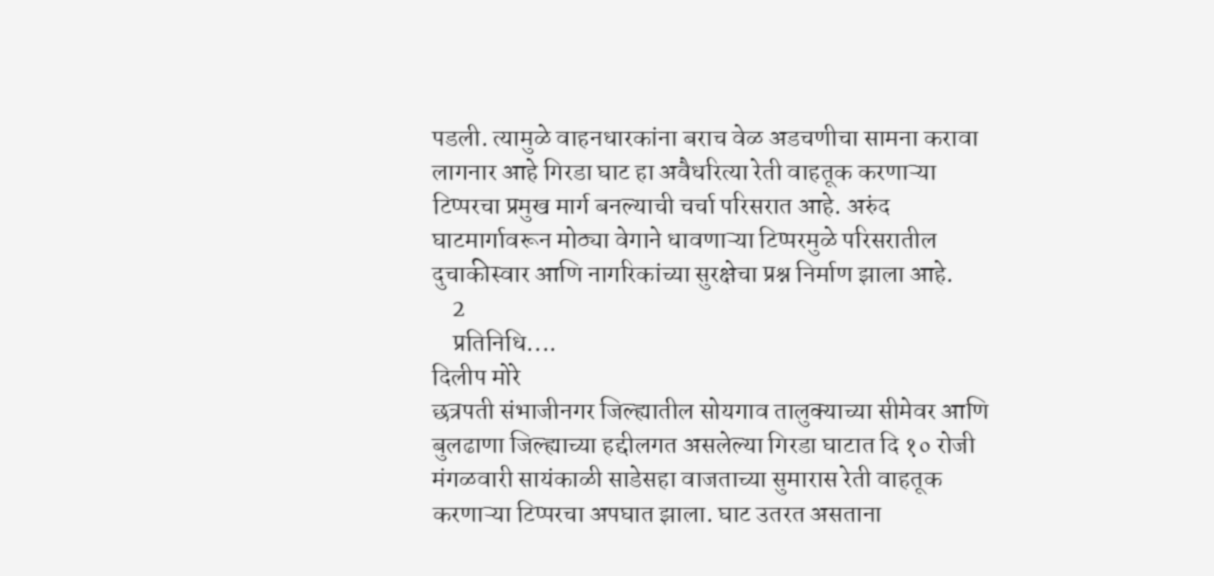पडली. त्यामुळे वाहनधारकांना बराच वेळ अडचणीचा सामना करावा लागनार आहे गिरडा घाट हा अवैधरित्या रेती वाहतूक करणाऱ्या टिप्परचा प्रमुख मार्ग बनल्याची चर्चा परिसरात आहे. अरुंद घाटमार्गावरून मोठ्या वेगाने धावणाऱ्या टिप्परमुळे परिसरातील दुचाकीस्वार आणि नागरिकांच्या सुरक्षेचा प्रश्न निर्माण झाला आहे.
    2
    प्रतिनिधि....
दिलीप मोरे
छत्रपती संभाजीनगर जिल्ह्यातील सोयगाव तालुक्याच्या सीमेवर आणि बुलढाणा जिल्ह्याच्या हद्दीलगत असलेल्या गिरडा घाटात दि १० रोजी मंगळवारी सायंकाळी साडेसहा वाजताच्या सुमारास रेती वाहतूक करणाऱ्या टिप्परचा अपघात झाला. घाट उतरत असताना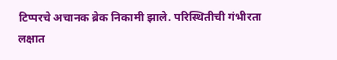टिप्परचे अचानक ब्रेक निकामी झाले. परिस्थितीची गंभीरता लक्षात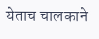येताच चालकाने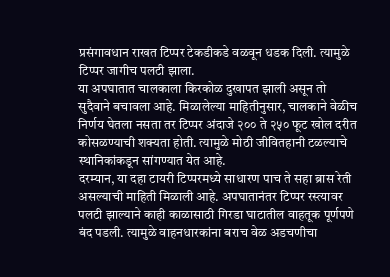प्रसंगावधान राखत टिप्पर टेकडीकडे वळवून धडक दिली. त्यामुळे टिप्पर जागीच पलटी झाला.
या अपघातात चालकाला किरकोळ दुखापत झाली असून तो सुदैवाने बचावला आहे. मिळालेल्या माहितीनुसार, चालकाने वेळीच निर्णय घेतला नसता तर टिप्पर अंदाजे २०० ते २५० फूट खोल दरीत कोसळण्याची शक्यता होती. त्यामुळे मोठी जीवितहानी टळल्याचे स्थानिकांकडून सांगण्यात येत आहे.
दरम्यान, या दहा टायरी टिप्परमध्ये साधारण पाच ते सहा ब्रास रेती असल्याची माहिती मिळाली आहे. अपघातानंतर टिप्पर रस्त्यावर पलटी झाल्याने काही काळासाठी गिरडा घाटातील वाहतूक पूर्णपणे बंद पडली. त्यामुळे वाहनधारकांना बराच वेळ अडचणीचा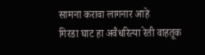सामना करावा लागनार आहे
गिरडा घाट हा अवैधरित्या रेती वाहतूक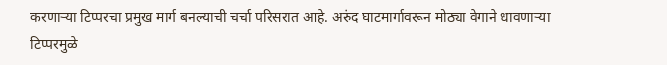करणाऱ्या टिप्परचा प्रमुख मार्ग बनल्याची चर्चा परिसरात आहे. अरुंद घाटमार्गावरून मोठ्या वेगाने धावणाऱ्या टिप्परमुळे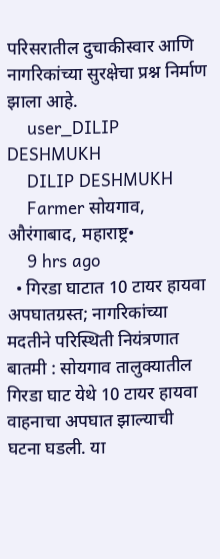परिसरातील दुचाकीस्वार आणि नागरिकांच्या सुरक्षेचा प्रश्न निर्माण झाला आहे.
    user_DILIP DESHMUKH
    DILIP DESHMUKH
    Farmer सोयगाव, औरंगाबाद, महाराष्ट्र•
    9 hrs ago
  • गिरडा घाटात 10 टायर हायवा अपघातग्रस्त; नागरिकांच्या मदतीने परिस्थिती नियंत्रणात बातमी : सोयगाव तालुक्यातील गिरडा घाट येथे 10 टायर हायवा वाहनाचा अपघात झाल्याची घटना घडली. या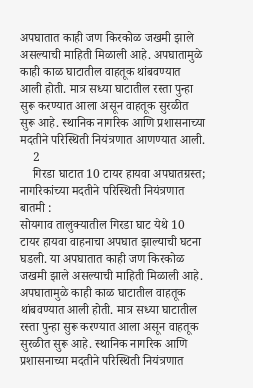अपघातात काही जण किरकोळ जखमी झाले असल्याची माहिती मिळाली आहे. अपघातामुळे काही काळ घाटातील वाहतूक थांबवण्यात आली होती. मात्र सध्या घाटातील रस्ता पुन्हा सुरू करण्यात आला असून वाहतूक सुरळीत सुरू आहे. स्थानिक नागरिक आणि प्रशासनाच्या मदतीने परिस्थिती नियंत्रणात आणण्यात आली.
    2
    गिरडा घाटात 10 टायर हायवा अपघातग्रस्त; नागरिकांच्या मदतीने परिस्थिती नियंत्रणात
बातमी :
सोयगाव तालुक्यातील गिरडा घाट येथे 10 टायर हायवा वाहनाचा अपघात झाल्याची घटना घडली. या अपघातात काही जण किरकोळ जखमी झाले असल्याची माहिती मिळाली आहे.
अपघातामुळे काही काळ घाटातील वाहतूक थांबवण्यात आली होती. मात्र सध्या घाटातील रस्ता पुन्हा सुरू करण्यात आला असून वाहतूक सुरळीत सुरू आहे. स्थानिक नागरिक आणि प्रशासनाच्या मदतीने परिस्थिती नियंत्रणात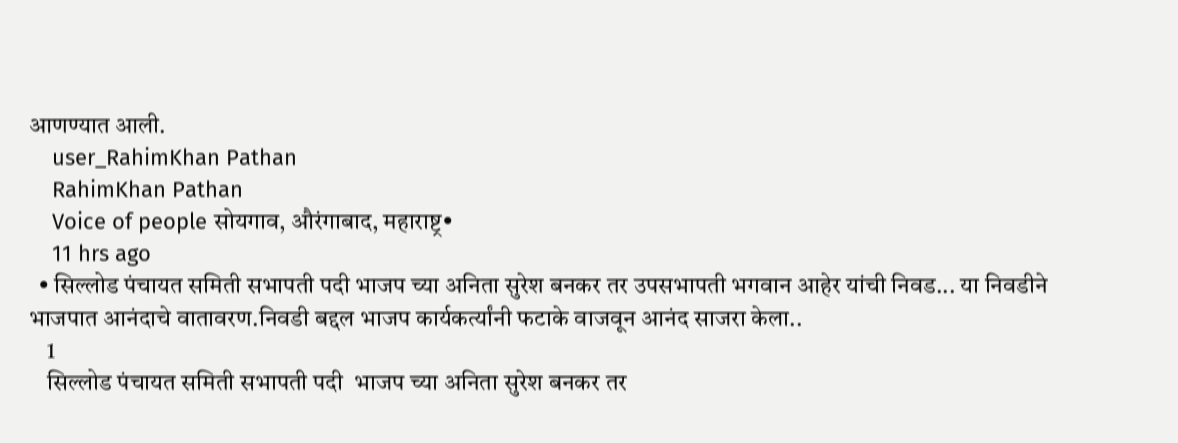आणण्यात आली.
    user_RahimKhan Pathan
    RahimKhan Pathan
    Voice of people सोयगाव, औरंगाबाद, महाराष्ट्र•
    11 hrs ago
  • सिल्लोड पंचायत समिती सभापती पदी भाजप च्या अनिता सुरेश बनकर तर उपसभापती भगवान आहेर यांची निवड... या निवडीने भाजपात आनंदाचे वातावरण.निवडी बद्दल भाजप कार्यकर्त्यांनी फटाके वाजवून आनंद साजरा केला..
    1
    सिल्लोड पंचायत समिती सभापती पदी  भाजप च्या अनिता सुरेश बनकर तर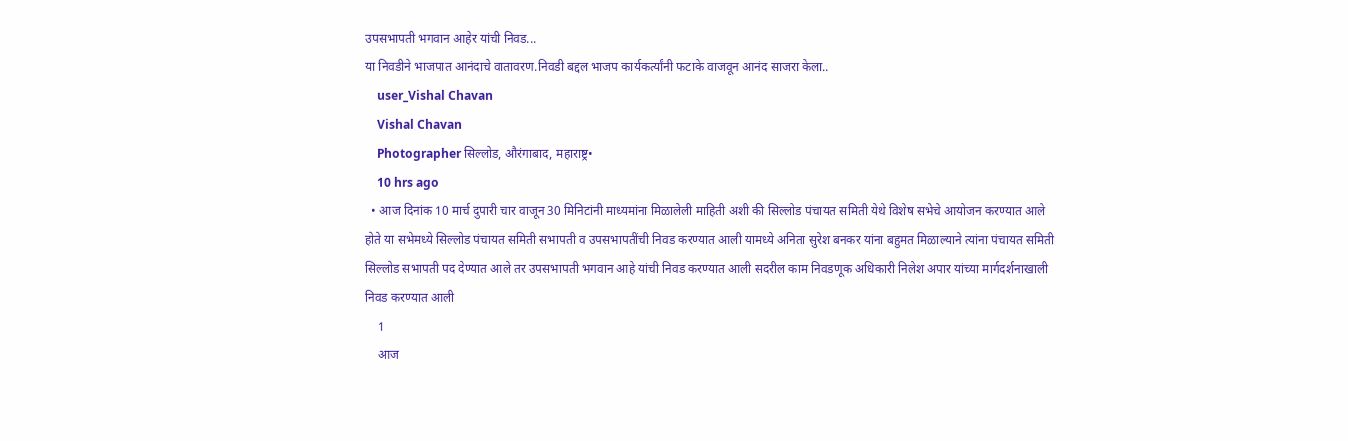उपसभापती भगवान आहेर यांची निवड...
या निवडीने भाजपात आनंदाचे वातावरण.निवडी बद्दल भाजप कार्यकर्त्यांनी फटाके वाजवून आनंद साजरा केला..
    user_Vishal Chavan
    Vishal Chavan
    Photographer सिल्लोड, औरंगाबाद, महाराष्ट्र•
    10 hrs ago
  • आज दिनांक 10 मार्च दुपारी चार वाजून 30 मिनिटांनी माध्यमांना मिळालेली माहिती अशी की सिल्लोड पंचायत समिती येथे विशेष सभेचे आयोजन करण्यात आले होते या सभेमध्ये सिल्लोड पंचायत समिती सभापती व उपसभापतींची निवड करण्यात आली यामध्ये अनिता सुरेश बनकर यांना बहुमत मिळाल्याने त्यांना पंचायत समिती सिल्लोड सभापती पद देण्यात आले तर उपसभापती भगवान आहे यांची निवड करण्यात आली सदरील काम निवडणूक अधिकारी निलेश अपार यांच्या मार्गदर्शनाखाली निवड करण्यात आली
    1
    आज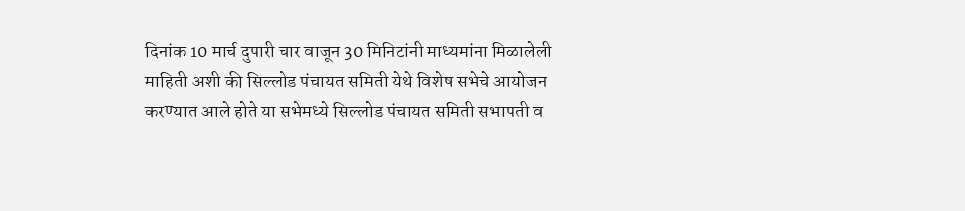दिनांक 10 मार्च दुपारी चार वाजून 30 मिनिटांनी माध्यमांना मिळालेली माहिती अशी की सिल्लोड पंचायत समिती येथे विशेष सभेचे आयोजन करण्यात आले होते या सभेमध्ये सिल्लोड पंचायत समिती सभापती व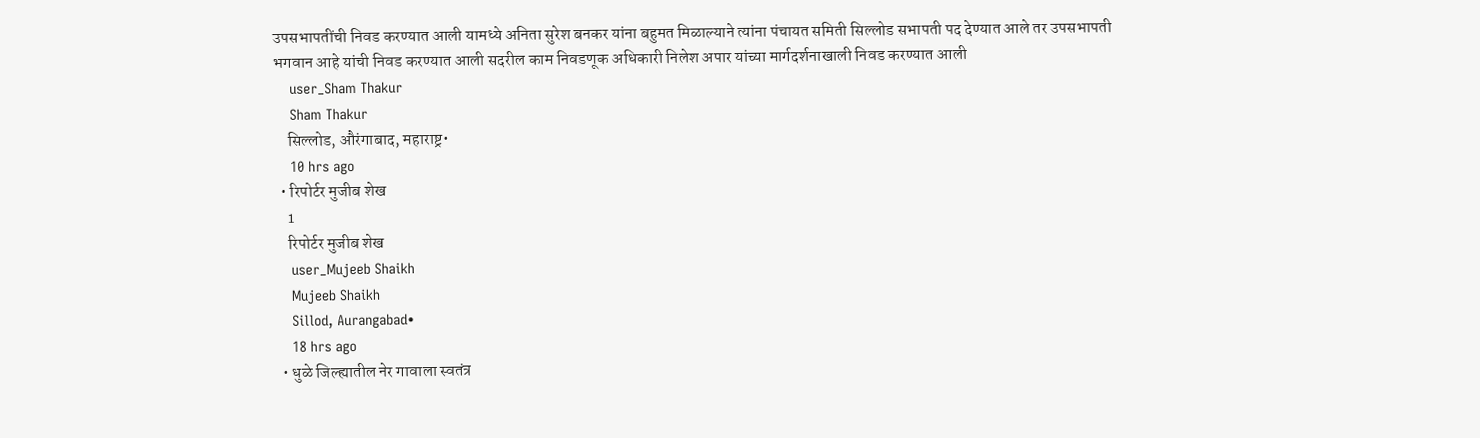उपसभापतींची निवड करण्यात आली यामध्ये अनिता सुरेश बनकर यांना बहुमत मिळाल्याने त्यांना पंचायत समिती सिल्लोड सभापती पद देण्यात आले तर उपसभापती भगवान आहे यांची निवड करण्यात आली सदरील काम निवडणूक अधिकारी निलेश अपार यांच्या मार्गदर्शनाखाली निवड करण्यात आली
    user_Sham Thakur
    Sham Thakur
    सिल्लोड, औरंगाबाद, महाराष्ट्र•
    10 hrs ago
  • रिपोर्टर मुजीब शेख
    1
    रिपोर्टर मुजीब शेख
    user_Mujeeb Shaikh
    Mujeeb Shaikh
    Sillod, Aurangabad•
    18 hrs ago
  • धुळे जिल्ह्यातील नेर गावाला स्वतंत्र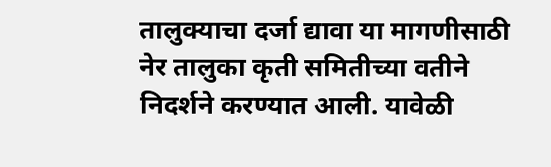तालुक्याचा दर्जा द्यावा या मागणीसाठी नेर तालुका कृती समितीच्या वतीने निदर्शने करण्यात आली. यावेळी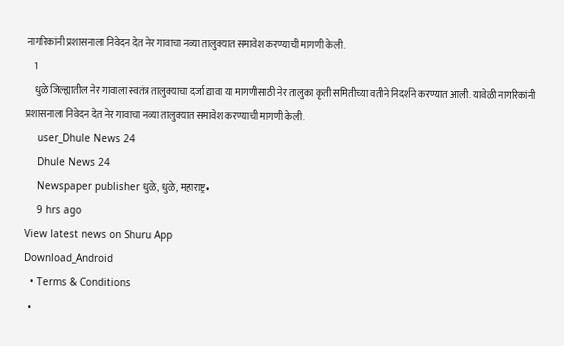नागरिकांनी प्रशासनाला निवेदन देत नेर गावाचा नव्या तालुक्यात समावेश करण्याची मागणी केली.
    1
    धुळे जिल्ह्यातील नेर गावाला स्वतंत्र तालुक्याचा दर्जा द्यावा या मागणीसाठी नेर तालुका कृती समितीच्या वतीने निदर्शने करण्यात आली. यावेळी नागरिकांनी प्रशासनाला निवेदन देत नेर गावाचा नव्या तालुक्यात समावेश करण्याची मागणी केली.
    user_Dhule News 24
    Dhule News 24
    Newspaper publisher धुळे, धुळे, महाराष्ट्र•
    9 hrs ago
View latest news on Shuru App
Download_Android
  • Terms & Conditions
  •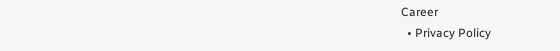Career
  • Privacy Policy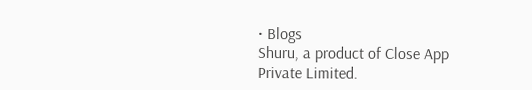• Blogs
Shuru, a product of Close App Private Limited.